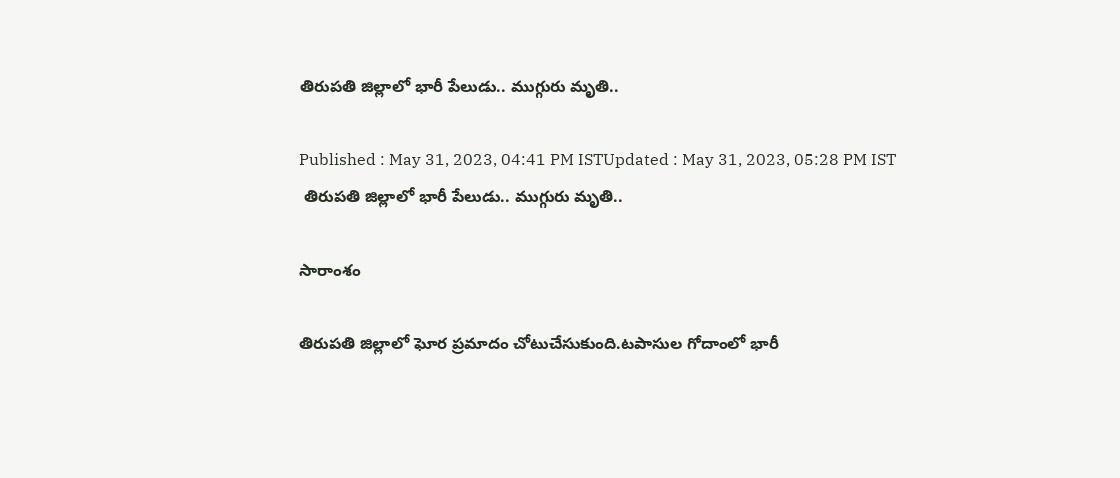తిరుపతి జిల్లాలో భారీ పేలుడు.. ముగ్గురు మృతి..

Published : May 31, 2023, 04:41 PM ISTUpdated : May 31, 2023, 05:28 PM IST
 తిరుపతి జిల్లాలో భారీ పేలుడు.. ముగ్గురు మృతి..

సారాంశం

తిరుపతి జిల్లాలో ఘోర ప్రమాదం చోటుచేసుకుంది.టపాసుల గోదాంలో భారీ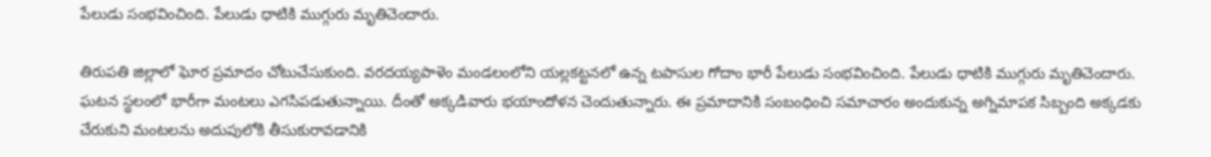పేలుడు సంభవించింది. పేలుడు ధాటికి ముగ్గురు మృతిచెందారు.

తిరుపతి జిల్లాలో ఘోర ప్రమాదం చోటుచేసుకుంది. వరదయ్యపాళెం మండలంలోని యల్లకట్టనలో ఉన్న టపాసుల గోదాం భారీ పేలుడు సంభవించింది. పేలుడు ధాటికి ముగ్గురు మృతిచెందారు. ఘటన స్థలంలో భారీగా మంటలు ఎగసిపడుతున్నాయి. దీంతో అక్కడివారు భయాందోళన చెందుతున్నారు. ఈ ప్రమాదానికి సంబంధించి సమాచారం అందుకున్న అగ్నిమాపక సిబ్బంది అక్కడకు చేరుకుని మంటలను అదుపులోకి తీసుకురావడానికి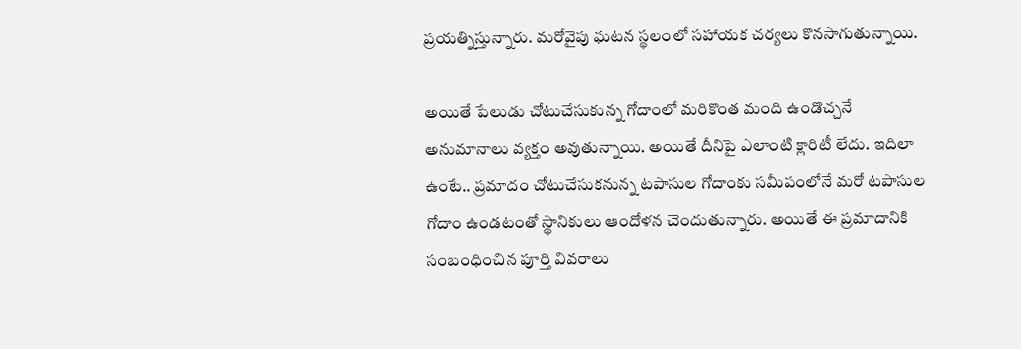ప్రయత్నిస్తున్నారు. మరోవైపు ఘటన స్థలంలో సహాయక చర్యలు కొనసాగుతున్నాయి.

అయితే పేలుడు చోటుచేసుకున్న గోదాంలో మరికొంత మంది ఉండొచ్చనే అనుమానాలు వ్యక్తం అవుతున్నాయి. అయితే దీనిపై ఎలాంటి క్లారిటీ లేదు. ఇదిలా ఉంటే.. ప్రమాదం చోటుచేసుకనున్న టపాసుల గోదాంకు సమీపంలోనే మరో టపాసుల గోదాం ఉండటంతో స్థానికులు ఆందోళన చెందుతున్నారు. అయితే ఈ ప్రమాదానికి సంబంధించిన పూర్తి వివరాలు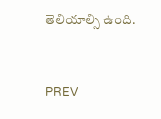తెలియాల్సి ఉంది.


PREV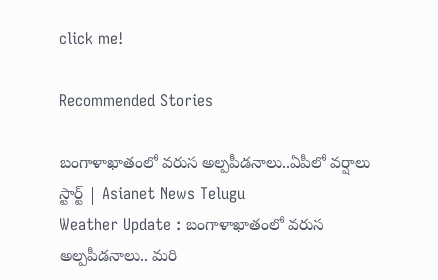click me!

Recommended Stories

బంగాళాఖాతంలో వరుస అల్పపీడనాలు..ఏపీలో వర్షాలు స్టార్ట్ | Asianet News Telugu
Weather Update : బంగాళాఖాతంలో వరుస అల్పపీడనాలు.. మరి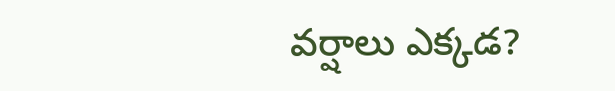వర్షాలు ఎక్కడ?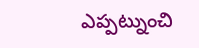ఎప్పట్నుంచి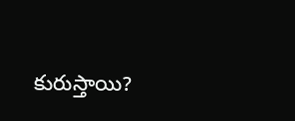కురుస్తాయి?